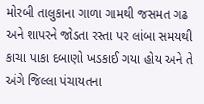મોરબી તાલુકાના ગાળા ગામથી જસમત ગઢ અને શાપરને જોડતા રસ્તા પર લાંબા સમયથી કાચા પાકા દબાણો ખડકાઈ ગયા હોય અને તે અંગે જિલ્લા પંચાયતના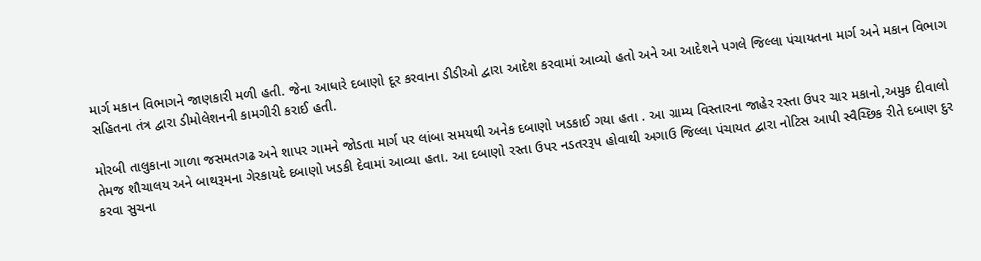માર્ગ મકાન વિભાગને જાણકારી મળી હતી. જેના આધારે દબાણો દૂર કરવાના ડીડીઓ દ્વારા આદેશ કરવામાં આવ્યો હતો અને આ આદેશને પગલે જિલ્લા પંચાયતના માર્ગ અને મકાન વિભાગ સહિતના તંત્ર દ્વારા ડીમોલેશનની કામગીરી કરાઈ હતી.

મોરબી તાલુકાના ગાળા જસમતગઢ અને શાપર ગામને જોડતા માર્ગ પર લાંબા સમયથી અનેક દબાણો ખડકાઈ ગયા હતા . આ ગ્રામ્ય વિસ્તારના જાહેર રસ્તા ઉપર ચાર મકાનો,અમુક દીવાલો તેમજ શૌચાલય અને બાથરૂમના ગેરકાયદે દબાણો ખડકી દેવામાં આવ્યા હતા. આ દબાણો રસ્તા ઉપર નડતરરૂપ હોવાથી અગાઉ જિલ્લા પંચાયત દ્વારા નોટિસ આપી સ્વૈચ્છિક રીતે દબાણ દુર કરવા સુચના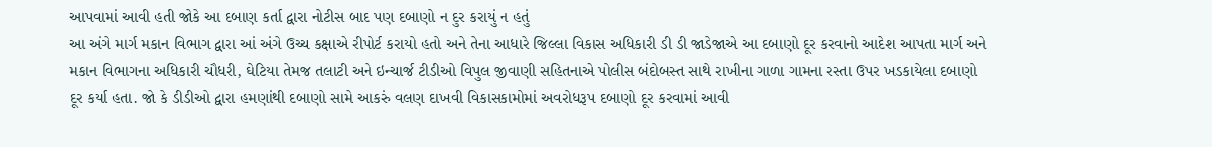આપવામાં આવી હતી જોકે આ દબાણ કર્તા દ્વારા નોટીસ બાદ પણ દબાણો ન દુર કરાયું ન હતું
આ અંગે માર્ગ મકાન વિભાગ દ્વારા આં અંગે ઉચ્ચ કક્ષાએ રીપોર્ટ કરાયો હતો અને તેના આધારે જિલ્લા વિકાસ અધિકારી ડી ડી જાડેજાએ આ દબાણો દૂર કરવાનો આદેશ આપતા માર્ગ અને મકાન વિભાગના અધિકારી ચૌધરી, ઘેટિયા તેમજ તલાટી અને ઇન્ચાર્જ ટીડીઓ વિપુલ જીવાણી સહિતનાએ પોલીસ બંદોબસ્ત સાથે રાખીના ગાળા ગામના રસ્તા ઉપર ખડકાયેલા દબાણો દૂર કર્યા હતા. જો કે ડીડીઓ દ્વારા હમણાંથી દબાણો સામે આકરું વલણ દાખવી વિકાસકામોમાં અવરોધરૂપ દબાણો દૂર કરવામાં આવી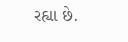રહ્યા છે.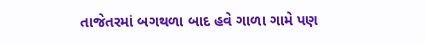તાજેતરમાં બગથળા બાદ હવે ગાળા ગામે પણ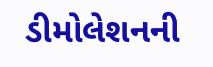ડીમોલેશનની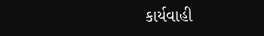કાર્યવાહી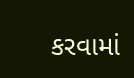કરવામાં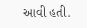આવી હતી.